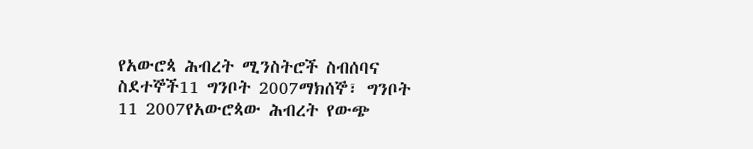የአውሮጳ ሕብረት ሚንስትሮች ስብሰባና ስደተኞች11 ግንቦት 2007ማክሰኞ፣ ግንቦት 11 2007የአውሮጳው ሕብረት የውጭ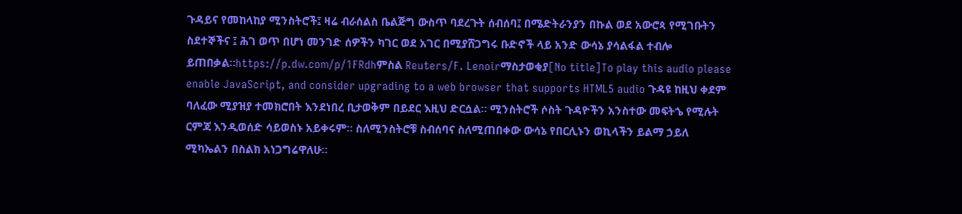ጉዳይና የመከላከያ ሚንስትሮች፤ ዛሬ ብራሰልስ ቤልጅግ ውስጥ ባደረጉት ሰብሰባ፤ በሜድትራንያን በኩል ወደ አውሮጳ የሚገቡትን ስደተኞችና ፤ ሕገ ወጥ በሆነ መንገድ ሰዎችን ካገር ወደ አገር በሚያሸጋግሩ ቡድኖች ላይ አንድ ውሳኔ ያሳልፋል ተብሎ ይጠበቃል።https://p.dw.com/p/1FRdhምስል Reuters/F. Lenoirማስታወቂያ[No title]To play this audio please enable JavaScript, and consider upgrading to a web browser that supports HTML5 audio ጉዳዩ ከዚህ ቀደም ባለፈው ሚያዝያ ተመክሮበት እንደነበረ ቢታወቅም በይደር እዚህ ድርሷል። ሚንስትሮች ሶስት ጉዳዮችን አንስተው መፍትኄ የሚሉት ርምጃ እንዲወሰድ ሳይወስኑ አይቀሩም። ስለሚንስትሮቹ ስብሰባና ስለሚጠበቀው ውሳኔ የበርሊኑን ወኪላችን ይልማ ኃይለ ሚካኤልን በስልክ አነጋግሬዋለሁ።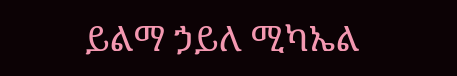ይልማ ኃይለ ሚካኤል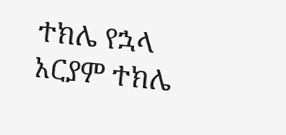ተክሌ የኋላ አርያም ተክሌ